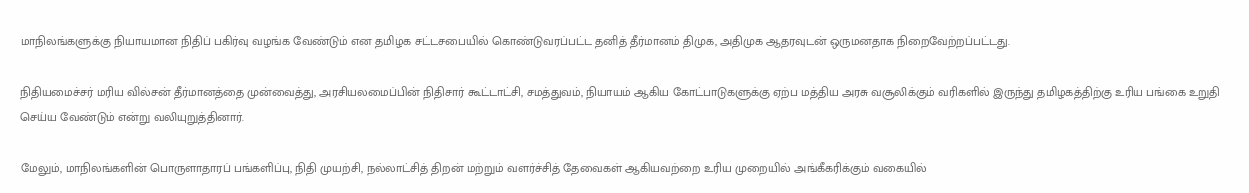மாநிலங்களுக்கு நியாயமான நிதிப் பகிர்வு வழங்க வேண்டும் என தமிழக சட்டசபையில் கொண்டுவரப்பட்ட தனித் தீர்மானம் திமுக, அதிமுக ஆதரவுடன் ஒருமனதாக நிறைவேற்றப்பட்டது.

நிதியமைச்சர் மரிய வில்சன் தீர்மானத்தை முன்வைத்து, அரசியலமைப்பின் நிதிசார் கூட்டாட்சி, சமத்துவம், நியாயம் ஆகிய கோட்பாடுகளுக்கு ஏற்ப மத்திய அரசு வசூலிக்கும் வரிகளில் இருந்து தமிழகத்திற்கு உரிய பங்கை உறுதி செய்ய வேண்டும் என்று வலியுறுத்தினார்.

மேலும், மாநிலங்களின் பொருளாதாரப் பங்களிப்பு, நிதி முயற்சி, நல்லாட்சித் திறன் மற்றும் வளர்ச்சித் தேவைகள் ஆகியவற்றை உரிய முறையில் அங்கீகரிக்கும் வகையில்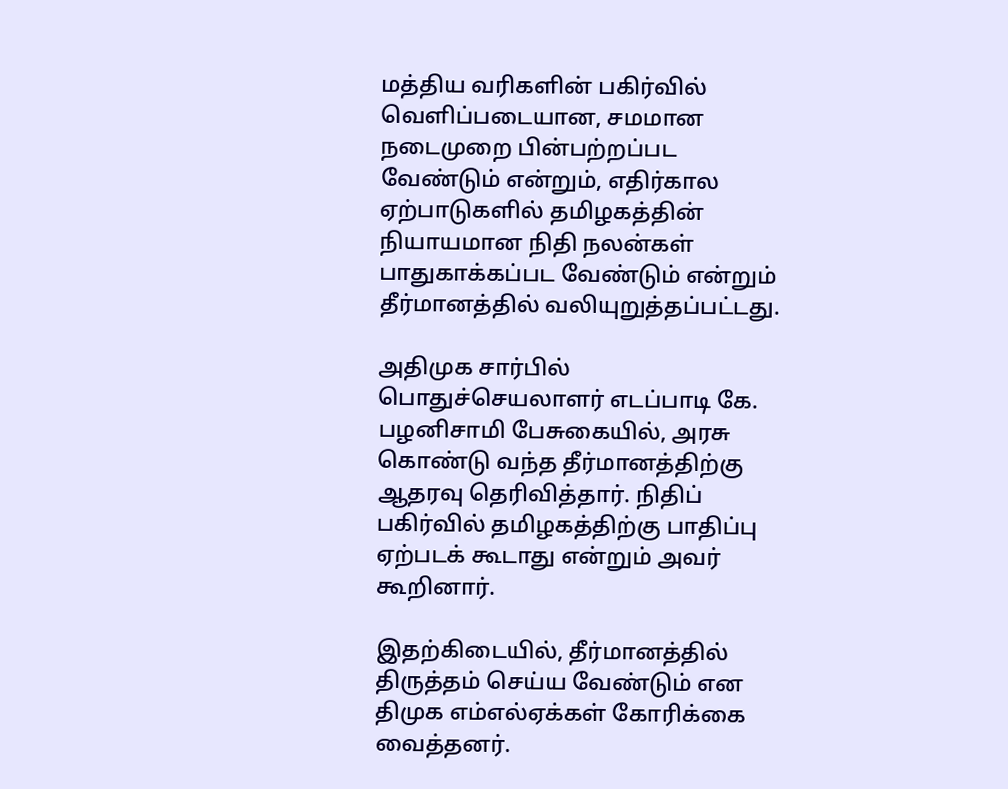மத்திய வரிகளின் பகிர்வில் வெளிப்படையான, சமமான நடைமுறை பின்பற்றப்பட வேண்டும் என்றும், எதிர்கால ஏற்பாடுகளில் தமிழகத்தின் நியாயமான நிதி நலன்கள் பாதுகாக்கப்பட வேண்டும் என்றும் தீர்மானத்தில் வலியுறுத்தப்பட்டது.

அதிமுக சார்பில் பொதுச்செயலாளர் எடப்பாடி கே. பழனிசாமி பேசுகையில், அரசு கொண்டு வந்த தீர்மானத்திற்கு ஆதரவு தெரிவித்தார். நிதிப் பகிர்வில் தமிழகத்திற்கு பாதிப்பு ஏற்படக் கூடாது என்றும் அவர் கூறினார்.

இதற்கிடையில், தீர்மானத்தில் திருத்தம் செய்ய வேண்டும் என திமுக எம்எல்ஏக்கள் கோரிக்கை வைத்தனர்.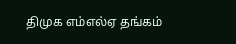திமுக எம்எல்ஏ தங்கம்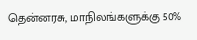தென்னரசு, மாநிலங்களுக்கு 50%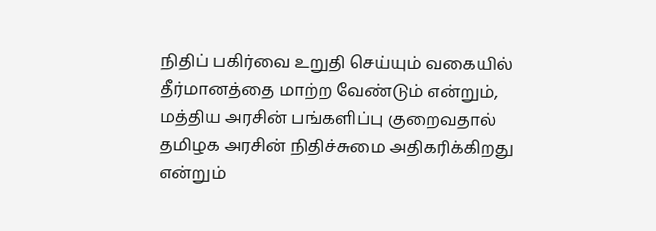நிதிப் பகிர்வை உறுதி செய்யும் வகையில் தீர்மானத்தை மாற்ற வேண்டும் என்றும், மத்திய அரசின் பங்களிப்பு குறைவதால் தமிழக அரசின் நிதிச்சுமை அதிகரிக்கிறது என்றும்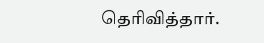தெரிவித்தார்.